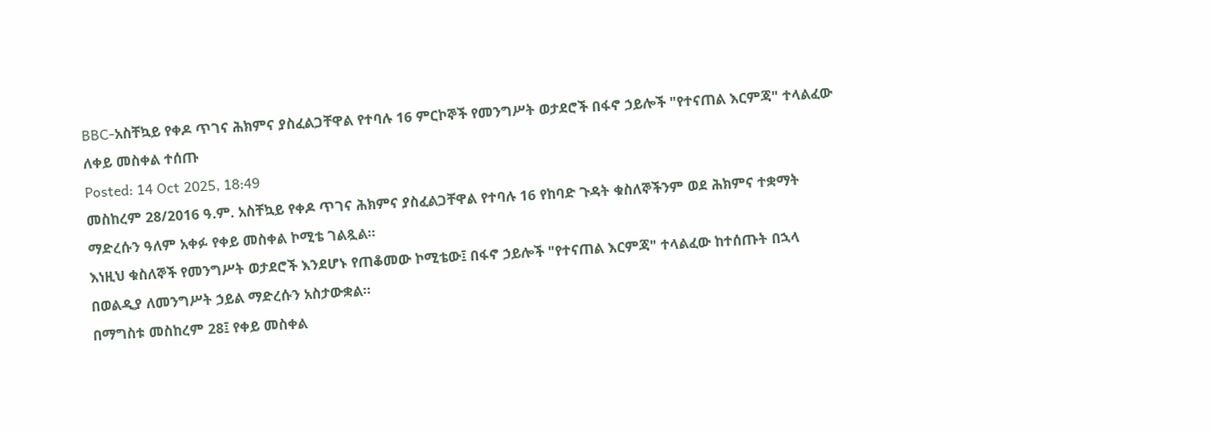BBC-አስቸኳይ የቀዶ ጥገና ሕክምና ያስፈልጋቸዋል የተባሉ 16 ምርኮኞች የመንግሥት ወታደሮች በፋኖ ኃይሎች "የተናጠል እርምጃ" ተላልፈው ለቀይ መስቀል ተሰጡ
Posted: 14 Oct 2025, 18:49
መስከረም 28/2016 ዓ.ም. አስቸኳይ የቀዶ ጥገና ሕክምና ያስፈልጋቸዋል የተባሉ 16 የከባድ ጉዳት ቁስለኞችንም ወደ ሕክምና ተቋማት ማድረሱን ዓለም አቀፉ የቀይ መስቀል ኮሚቴ ገልጿል።
እነዚህ ቁስለኞች የመንግሥት ወታደሮች እንደሆኑ የጠቆመው ኮሚቴው፤ በፋኖ ኃይሎች "የተናጠል እርምጃ" ተላልፈው ከተሰጡት በኋላ በወልዲያ ለመንግሥት ኃይል ማድረሱን አስታውቋል።
በማግስቱ መስከረም 28፤ የቀይ መስቀል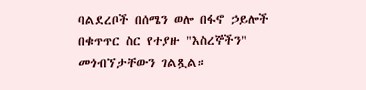ባልደረቦች በሰሜን ወሎ በፋኖ ኃይሎች በቁጥጥር ስር የተያዙ "እስረኞችን" መጎብኘታቸውን ገልጿል።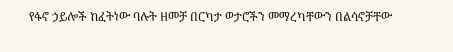የፋኖ ኃይሎች ከፈትነው ባሉት ዘመቻ በርካታ ወታሮችን መማረካቸውን በልሳኖቻቸው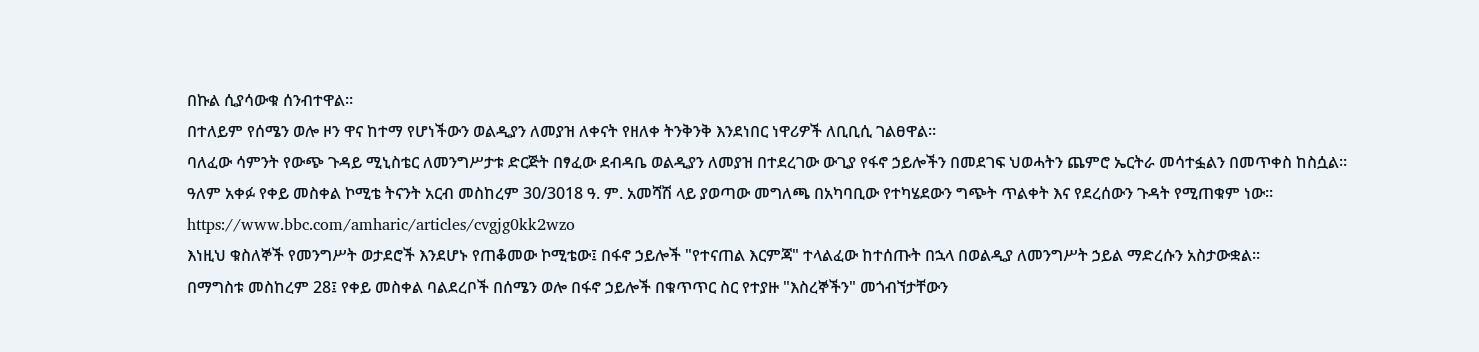በኩል ሲያሳውቁ ሰንብተዋል።
በተለይም የሰሜን ወሎ ዞን ዋና ከተማ የሆነችውን ወልዲያን ለመያዝ ለቀናት የዘለቀ ትንቅንቅ እንደነበር ነዋሪዎች ለቢቢሲ ገልፀዋል።
ባለፈው ሳምንት የውጭ ጉዳይ ሚኒስቴር ለመንግሥታቱ ድርጅት በፃፈው ደብዳቤ ወልዲያን ለመያዝ በተደረገው ውጊያ የፋኖ ኃይሎችን በመደገፍ ህወሓትን ጨምሮ ኤርትራ መሳተፏልን በመጥቀስ ከስሷል።
ዓለም አቀፉ የቀይ መስቀል ኮሚቴ ትናንት አርብ መስከረም 30/3018 ዓ. ም. አመሻሽ ላይ ያወጣው መግለጫ በአካባቢው የተካሄደውን ግጭት ጥልቀት እና የደረሰውን ጉዳት የሚጠቁም ነው።
https://www.bbc.com/amharic/articles/cvgjg0kk2wzo
እነዚህ ቁስለኞች የመንግሥት ወታደሮች እንደሆኑ የጠቆመው ኮሚቴው፤ በፋኖ ኃይሎች "የተናጠል እርምጃ" ተላልፈው ከተሰጡት በኋላ በወልዲያ ለመንግሥት ኃይል ማድረሱን አስታውቋል።
በማግስቱ መስከረም 28፤ የቀይ መስቀል ባልደረቦች በሰሜን ወሎ በፋኖ ኃይሎች በቁጥጥር ስር የተያዙ "እስረኞችን" መጎብኘታቸውን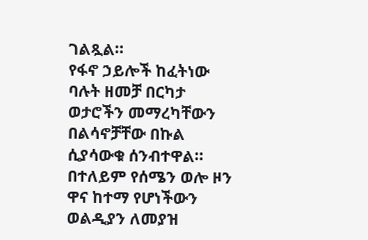ገልጿል።
የፋኖ ኃይሎች ከፈትነው ባሉት ዘመቻ በርካታ ወታሮችን መማረካቸውን በልሳኖቻቸው በኩል ሲያሳውቁ ሰንብተዋል።
በተለይም የሰሜን ወሎ ዞን ዋና ከተማ የሆነችውን ወልዲያን ለመያዝ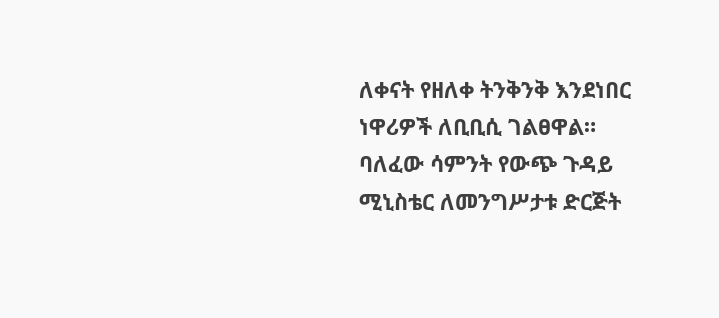ለቀናት የዘለቀ ትንቅንቅ እንደነበር ነዋሪዎች ለቢቢሲ ገልፀዋል።
ባለፈው ሳምንት የውጭ ጉዳይ ሚኒስቴር ለመንግሥታቱ ድርጅት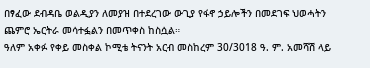በፃፈው ደብዳቤ ወልዲያን ለመያዝ በተደረገው ውጊያ የፋኖ ኃይሎችን በመደገፍ ህወሓትን ጨምሮ ኤርትራ መሳተፏልን በመጥቀስ ከስሷል።
ዓለም አቀፉ የቀይ መስቀል ኮሚቴ ትናንት አርብ መስከረም 30/3018 ዓ. ም. አመሻሽ ላይ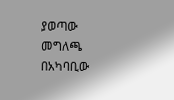ያወጣው መግለጫ በአካባቢው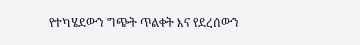የተካሄደውን ግጭት ጥልቀት እና የደረሰውን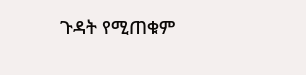ጉዳት የሚጠቁም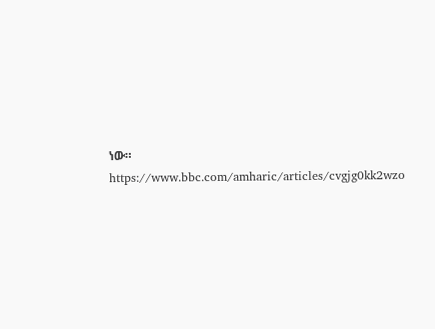ነው።
https://www.bbc.com/amharic/articles/cvgjg0kk2wzo